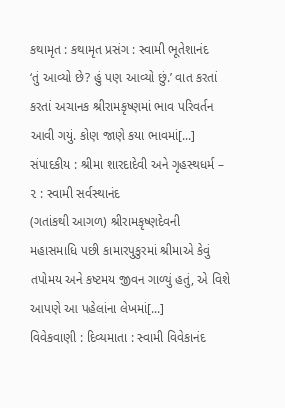કથામૃત : કથામૃત પ્રસંગ : સ્વામી ભૂતેશાનંદ
‘તું આવ્યો છે? હું પણ આવ્યો છું.’ વાત કરતાં કરતાં અચાનક શ્રીરામકૃષ્ણમાં ભાવ પરિવર્તન આવી ગયું. કોણ જાણે કયા ભાવમાં[...]
સંપાદકીય : શ્રીમા શારદાદેવી અને ગૃહસ્થધર્મ – ૨ : સ્વામી સર્વસ્થાનંદ
(ગતાંકથી આગળ) શ્રીરામકૃષ્ણદેવની મહાસમાધિ પછી કામારપુકુરમાં શ્રીમાએ કેવું તપોમય અને કષ્ટમય જીવન ગાળ્યું હતું, એ વિશે આપણે આ પહેલાંના લેખમાં[...]
વિવેકવાણી : દિવ્યમાતા : સ્વામી વિવેકાનંદ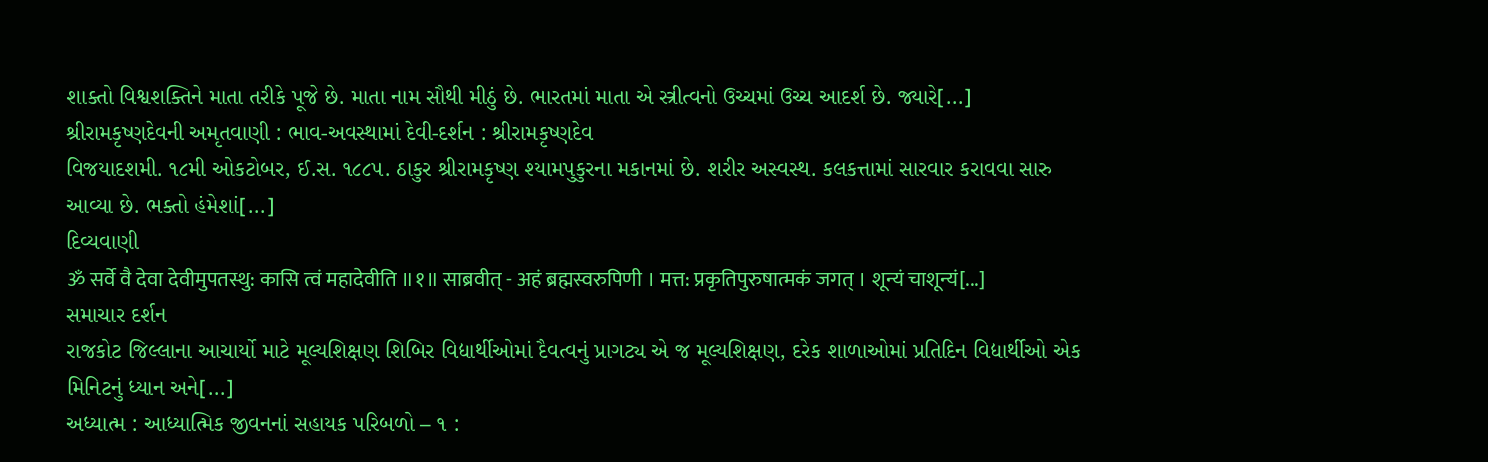શાક્તો વિશ્વશક્તિને માતા તરીકે પૂજે છે. માતા નામ સૌથી મીઠું છે. ભારતમાં માતા એ સ્ત્રીત્વનો ઉચ્ચમાં ઉચ્ચ આદર્શ છે. જ્યારે[...]
શ્રીરામકૃષ્ણદેવની અમૃતવાણી : ભાવ-અવસ્થામાં દેવી-દર્શન : શ્રીરામકૃષ્ણદેવ
વિજયાદશમી. ૧૮મી ઓકટોબર, ઈ.સ. ૧૮૮૫. ઠાકુર શ્રીરામકૃષ્ણ શ્યામપુકુરના મકાનમાં છે. શરીર અસ્વસ્થ. કલકત્તામાં સારવાર કરાવવા સારુ આવ્યા છે. ભક્તો હંમેશાં[...]
દિવ્યવાણી
ॐ सर्वे वै देवा देवीमुपतस्थु: कासि त्वं महादेवीति ॥१॥ साब्रवीत् - अहं ब्रह्मस्वरुपिणी । मत्त: प्रकृतिपुरुषात्मकं जगत् । शून्यं चाशून्यं[...]
સમાચાર દર્શન
રાજકોટ જિલ્લાના આચાર્યો માટે મૂલ્યશિક્ષણ શિબિર વિદ્યાર્થીઓમાં દૈવત્વનું પ્રાગટ્ય એ જ મૂલ્યશિક્ષણ, દરેક શાળાઓમાં પ્રતિદિન વિદ્યાર્થીઓ એક મિનિટનું ધ્યાન અને[...]
અધ્યાત્મ : આધ્યાત્મિક જીવનનાં સહાયક પરિબળો – ૧ :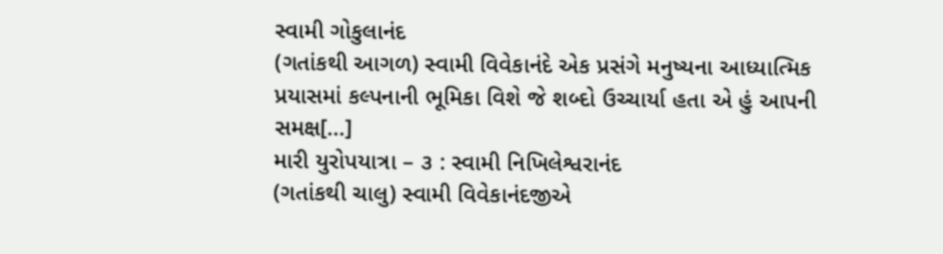સ્વામી ગોકુલાનંદ
(ગતાંકથી આગળ) સ્વામી વિવેકાનંદે એક પ્રસંગે મનુષ્યના આધ્યાત્મિક પ્રયાસમાં કલ્પનાની ભૂમિકા વિશે જે શબ્દો ઉચ્ચાર્યા હતા એ હું આપની સમક્ષ[...]
મારી યુરોપયાત્રા – ૩ : સ્વામી નિખિલેશ્વરાનંદ
(ગતાંકથી ચાલુ) સ્વામી વિવેકાનંદજીએ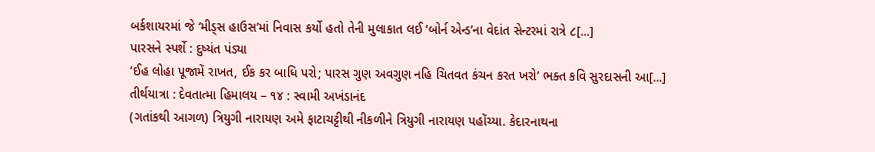બર્કશાયરમાં જે ‘મીડ્સ હાઉસ’માં નિવાસ કર્યો હતો તેની મુલાકાત લઈ ‘બોર્ન એન્ડ’ના વેદાંત સેન્ટરમાં રાત્રે ૮[...]
પારસને સ્પર્શે : દુષ્યંત પંડ્યા
‘ઈહ લોહા પૂજામેં રાખત, ઈક કર બાધિ પરો; પારસ ગુણ અવગુણ નહિ ચિતવત કંચન કરત ખરો’ ભક્ત કવિ સુરદાસની આ[...]
તીર્થયાત્રા : દેવતાત્મા હિમાલય – ૧૪ : સ્વામી અખંડાનંદ
(ગતાંકથી આગળ) ત્રિયુગી નારાયણ અમે ફાટાચટ્ટીથી નીકળીને ત્રિયુગી નારાયણ પહોંચ્યા. કેદારનાથના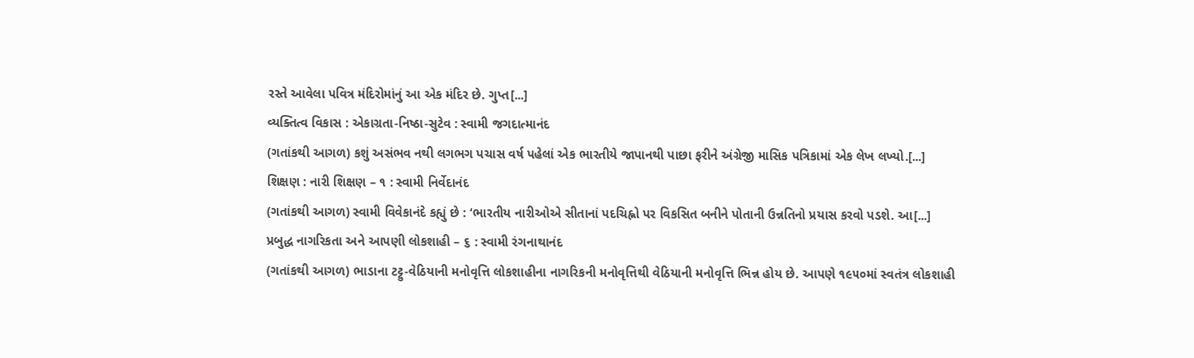રસ્તે આવેલા પવિત્ર મંદિરોમાંનું આ એક મંદિર છે. ગુપ્ત[...]
વ્યક્તિત્વ વિકાસ : એકાગ્રતા-નિષ્ઠા-સુટેવ : સ્વામી જગદાત્માનંદ
(ગતાંકથી આગળ) કશું અસંભવ નથી લગભગ પચાસ વર્ષ પહેલાં એક ભારતીયે જાપાનથી પાછા ફરીને અંગ્રેજી માસિક પત્રિકામાં એક લેખ લખ્યો.[...]
શિક્ષણ : નારી શિક્ષણ – ૧ : સ્વામી નિર્વેદાનંદ
(ગતાંકથી આગળ) સ્વામી વિવેકાનંદે કહ્યું છે : ‘ભારતીય નારીઓએ સીતાનાં પદચિહ્નો પર વિકસિત બનીને પોતાની ઉન્નતિનો પ્રયાસ કરવો પડશે. આ[...]
પ્રબુદ્ધ નાગરિકતા અને આપણી લોકશાહી – ૬ : સ્વામી રંગનાથાનંદ
(ગતાંકથી આગળ) ભાડાના ટટ્ટુ-વેઠિયાની મનોવૃત્તિ લોકશાહીના નાગરિકની મનોવૃત્તિથી વેઠિયાની મનોવૃત્તિ ભિન્ન હોય છે. આપણે ૧૯૫૦માં સ્વતંત્ર લોકશાહી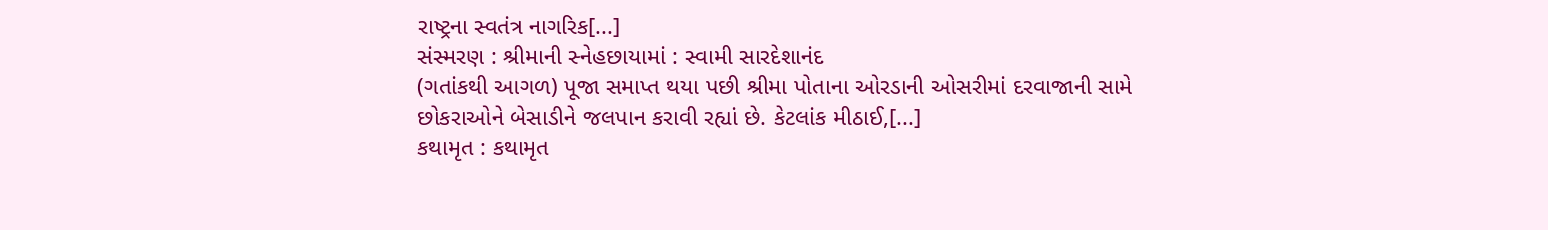રાષ્ટ્રના સ્વતંત્ર નાગરિક[...]
સંસ્મરણ : શ્રીમાની સ્નેહછાયામાં : સ્વામી સારદેશાનંદ
(ગતાંકથી આગળ) પૂજા સમાપ્ત થયા પછી શ્રીમા પોતાના ઓરડાની ઓસરીમાં દરવાજાની સામે છોકરાઓને બેસાડીને જલપાન કરાવી રહ્યાં છે. કેટલાંક મીઠાઈ,[...]
કથામૃત : કથામૃત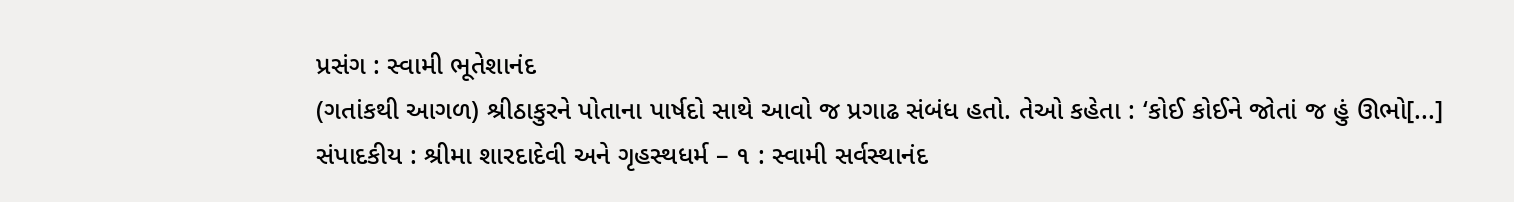પ્રસંગ : સ્વામી ભૂતેશાનંદ
(ગતાંકથી આગળ) શ્રીઠાકુરને પોતાના પાર્ષદો સાથે આવો જ પ્રગાઢ સંબંધ હતો. તેઓ કહેતા : ‘કોઈ કોઈને જોતાં જ હું ઊભો[...]
સંપાદકીય : શ્રીમા શારદાદેવી અને ગૃહસ્થધર્મ – ૧ : સ્વામી સર્વસ્થાનંદ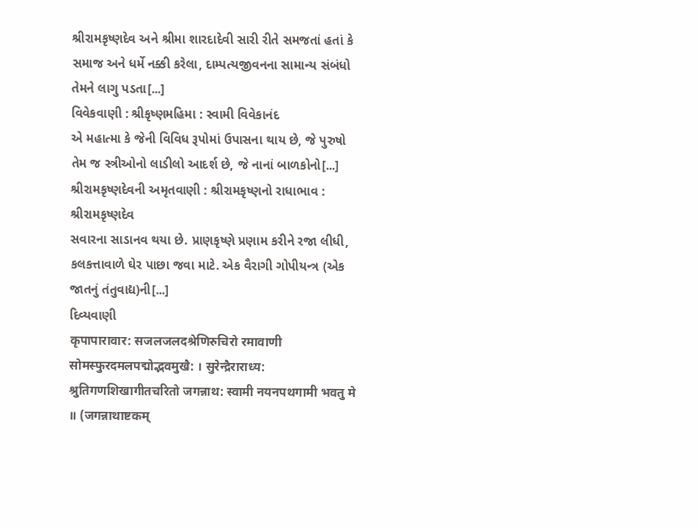શ્રીરામકૃષ્ણદેવ અને શ્રીમા શારદાદેવી સારી રીતે સમજતાં હતાં કે સમાજ અને ધર્મે નક્કી કરેલા, દામ્પત્યજીવનના સામાન્ય સંબંધો તેમને લાગુ પડતા[...]
વિવેકવાણી : શ્રીકૃષ્ણમહિમા : સ્વામી વિવેકાનંદ
એ મહાત્મા કે જેની વિવિધ રૂપોમાં ઉપાસના થાય છે, જે પુરુષો તેમ જ સ્ત્રીઓનો લાડીલો આદર્શ છે, જે નાનાં બાળકોનો[...]
શ્રીરામકૃષ્ણદેવની અમૃતવાણી : શ્રીરામકૃષ્ણનો રાધાભાવ : શ્રીરામકૃષ્ણદેવ
સવારના સાડાનવ થયા છે. પ્રાણકૃષ્ણે પ્રણામ કરીને રજા લીધી, કલકત્તાવાળે ઘેર પાછા જવા માટે. એક વૈરાગી ગોપીયન્ત્ર (એક જાતનું તંતુવાદ્ય)ની[...]
દિવ્યવાણી
कृपापारावार: सजलजलदश्रेणिरुचिरो रमावाणी सोमस्फुरदमलपद्मोद्भवमुखै: । सुरेन्द्रैराराध्य: श्रुतिगणशिखागीतचरितो जगन्नाथ: स्वामी नयनपथगामी भवतु मे ॥ (जगन्नाथाष्टकम्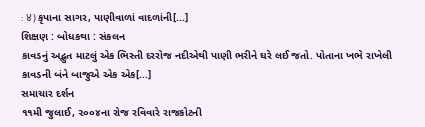: ४) કૃપાના સાગર, પાણીવાળાં વાદળાંની[...]
શિક્ષણ : બોધકથા : સંકલન
કાવડનું અદ્ભુત માટલું એક ભિસ્તી દરરોજ નદીએથી પાણી ભરીને ઘરે લઈ જતો. પોતાના ખભે રાખેલી કાવડની બંને બાજુએ એક એક[...]
સમાચાર દર્શન
૧૧મી જુલાઈ, ૨૦૦૪ના રોજ રવિવારે રાજકોટની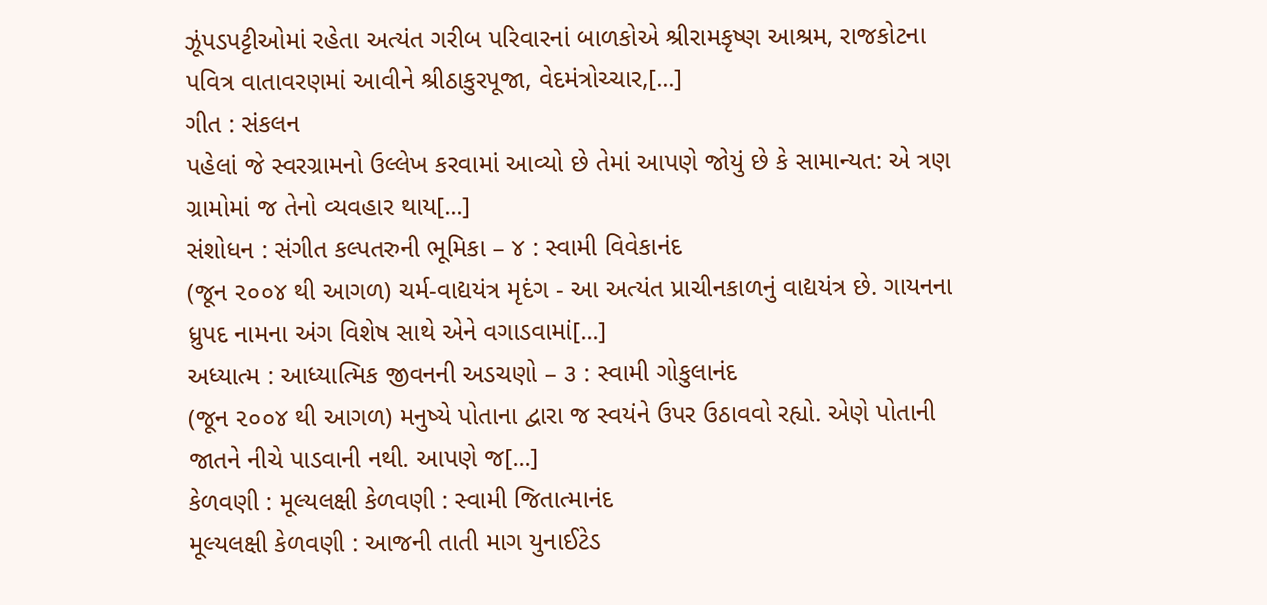ઝૂંપડપટ્ટીઓમાં રહેતા અત્યંત ગરીબ પરિવારનાં બાળકોએ શ્રીરામકૃષ્ણ આશ્રમ, રાજકોટના પવિત્ર વાતાવરણમાં આવીને શ્રીઠાકુરપૂજા, વેદમંત્રોચ્ચાર,[...]
ગીત : સંકલન
પહેલાં જે સ્વરગ્રામનો ઉલ્લેખ કરવામાં આવ્યો છે તેમાં આપણે જોયું છે કે સામાન્યત: એ ત્રણ ગ્રામોમાં જ તેનો વ્યવહાર થાય[...]
સંશોધન : સંગીત કલ્પતરુની ભૂમિકા – ૪ : સ્વામી વિવેકાનંદ
(જૂન ૨૦૦૪ થી આગળ) ચર્મ-વાદ્યયંત્ર મૃદંગ - આ અત્યંત પ્રાચીનકાળનું વાદ્યયંત્ર છે. ગાયનના ધ્રુપદ નામના અંગ વિશેષ સાથે એને વગાડવામાં[...]
અધ્યાત્મ : આધ્યાત્મિક જીવનની અડચણો – ૩ : સ્વામી ગોકુલાનંદ
(જૂન ૨૦૦૪ થી આગળ) મનુષ્યે પોતાના દ્વારા જ સ્વયંને ઉપર ઉઠાવવો રહ્યો. એણે પોતાની જાતને નીચે પાડવાની નથી. આપણે જ[...]
કેળવણી : મૂલ્યલક્ષી કેળવણી : સ્વામી જિતાત્માનંદ
મૂલ્યલક્ષી કેળવણી : આજની તાતી માગ યુનાઈટેડ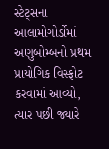સ્ટેટ્સના આલામોગોર્ડોમાં અણુબોમ્બનો પ્રથમ પ્રાયોગિક વિસ્ફોટ કરવામાં આવ્યો, ત્યાર પછી જ્યારે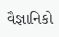વૈજ્ઞાનિકો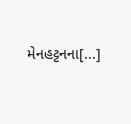મેનહટ્ટનના[...]